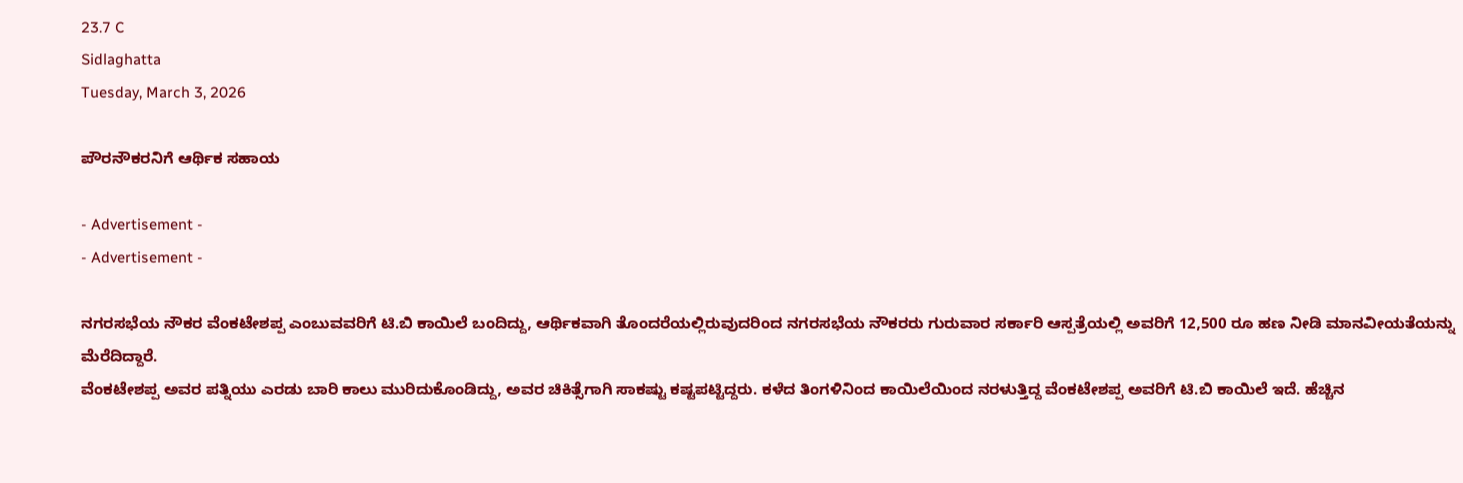23.7 C
Sidlaghatta
Tuesday, March 3, 2026

ಪೌರನೌಕರನಿಗೆ ಆರ್ಥಿಕ ಸಹಾಯ

- Advertisement -
- Advertisement -

ನಗರಸಭೆಯ ನೌಕರ ವೆಂಕಟೇಶಪ್ಪ ಎಂಬುವವರಿಗೆ ಟಿ.ಬಿ ಕಾಯಿಲೆ ಬಂದಿದ್ದು, ಆರ್ಥಿಕವಾಗಿ ತೊಂದರೆಯಲ್ಲಿರುವುದರಿಂದ ನಗರಸಭೆಯ ನೌಕರರು ಗುರುವಾರ ಸರ್ಕಾರಿ ಆಸ್ಪತ್ರೆಯಲ್ಲಿ ಅವರಿಗೆ 12,500 ರೂ ಹಣ ನೀಡಿ ಮಾನವೀಯತೆಯನ್ನು ಮೆರೆದಿದ್ದಾರೆ.
ವೆಂಕಟೇಶಪ್ಪ ಅವರ ಪತ್ನಿಯು ಎರಡು ಬಾರಿ ಕಾಲು ಮುರಿದುಕೊಂಡಿದ್ದು, ಅವರ ಚಿಕಿತ್ಸೆಗಾಗಿ ಸಾಕಷ್ಟು ಕಷ್ಟಪಟ್ಟಿದ್ದರು. ಕಳೆದ ತಿಂಗಳಿನಿಂದ ಕಾಯಿಲೆಯಿಂದ ನರಳುತ್ತಿದ್ದ ವೆಂಕಟೇಶಪ್ಪ ಅವರಿಗೆ ಟಿ.ಬಿ ಕಾಯಿಲೆ ಇದೆ. ಹೆಚ್ಚಿನ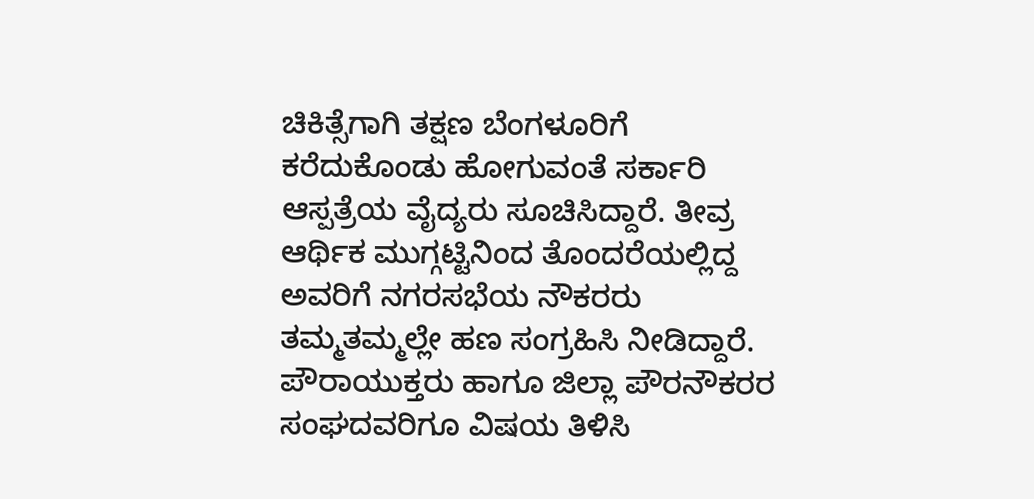ಚಿಕಿತ್ಸೆಗಾಗಿ ತಕ್ಷಣ ಬೆಂಗಳೂರಿಗೆ ಕರೆದುಕೊಂಡು ಹೋಗುವಂತೆ ಸರ್ಕಾರಿ ಆಸ್ಪತ್ರೆಯ ವೈದ್ಯರು ಸೂಚಿಸಿದ್ದಾರೆ. ತೀವ್ರ ಆರ್ಥಿಕ ಮುಗ್ಗಟ್ಟಿನಿಂದ ತೊಂದರೆಯಲ್ಲಿದ್ದ ಅವರಿಗೆ ನಗರಸಭೆಯ ನೌಕರರು ತಮ್ಮತಮ್ಮಲ್ಲೇ ಹಣ ಸಂಗ್ರಹಿಸಿ ನೀಡಿದ್ದಾರೆ. ಪೌರಾಯುಕ್ತರು ಹಾಗೂ ಜಿಲ್ಲಾ ಪೌರನೌಕರರ ಸಂಘದವರಿಗೂ ವಿಷಯ ತಿಳಿಸಿ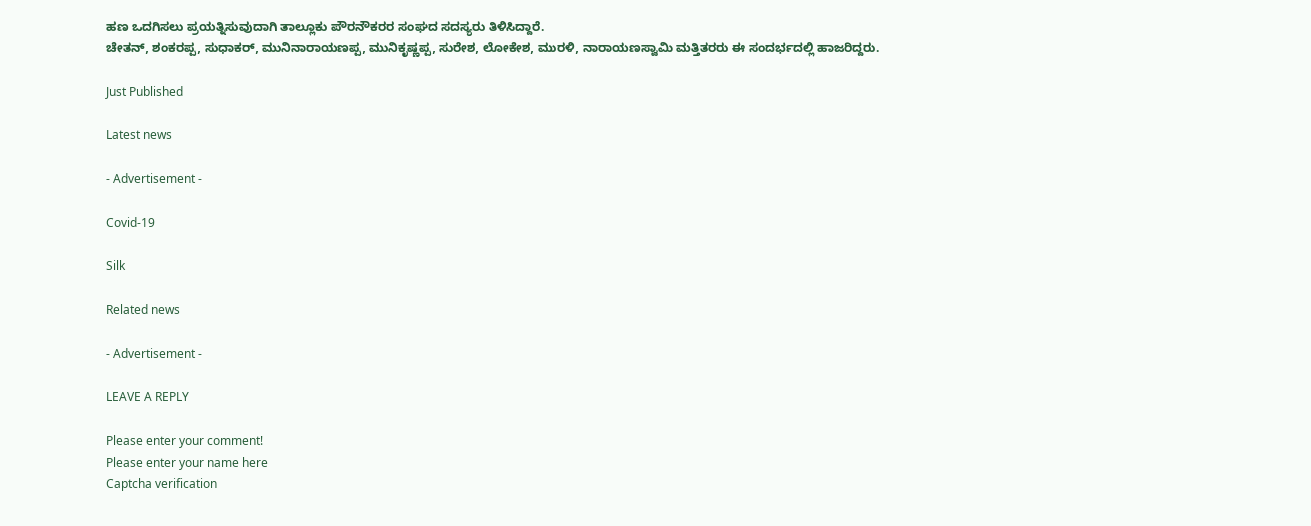ಹಣ ಒದಗಿಸಲು ಪ್ರಯತ್ನಿಸುವುದಾಗಿ ತಾಲ್ಲೂಕು ಪೌರನೌಕರರ ಸಂಘದ ಸದಸ್ಯರು ತಿಳಿಸಿದ್ದಾರೆ.
ಚೇತನ್, ಶಂಕರಪ್ಪ, ಸುಧಾಕರ್, ಮುನಿನಾರಾಯಣಪ್ಪ, ಮುನಿಕೃಷ್ಣಪ್ಪ, ಸುರೇಶ, ಲೋಕೇಶ, ಮುರಳಿ, ನಾರಾಯಣಸ್ವಾಮಿ ಮತ್ತಿತರರು ಈ ಸಂದರ್ಭದಲ್ಲಿ ಹಾಜರಿದ್ದರು.

Just Published

Latest news

- Advertisement -

Covid-19

Silk

Related news

- Advertisement -

LEAVE A REPLY

Please enter your comment!
Please enter your name here
Captcha verification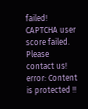failed!
CAPTCHA user score failed. Please contact us!
error: Content is protected !!